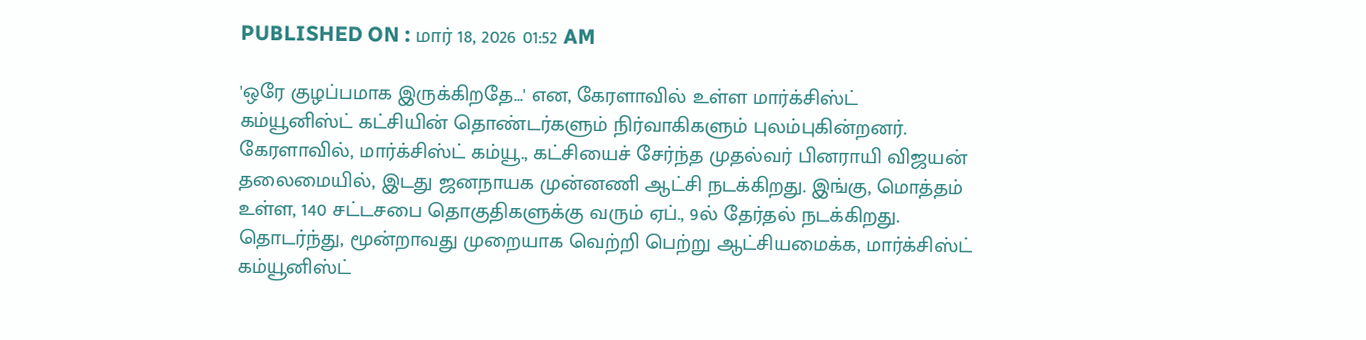PUBLISHED ON : மார் 18, 2026 01:52 AM

'ஒரே குழப்பமாக இருக்கிறதே...' என, கேரளாவில் உள்ள மார்க்சிஸ்ட் கம்யூனிஸ்ட் கட்சியின் தொண்டர்களும் நிர்வாகிகளும் புலம்புகின்றனர்.
கேரளாவில், மார்க்சிஸ்ட் கம்யூ., கட்சியைச் சேர்ந்த முதல்வர் பினராயி விஜயன் தலைமையில், இடது ஜனநாயக முன்னணி ஆட்சி நடக்கிறது. இங்கு, மொத்தம் உள்ள, 140 சட்டசபை தொகுதிகளுக்கு வரும் ஏப்., 9ல் தேர்தல் நடக்கிறது. தொடர்ந்து, மூன்றாவது முறையாக வெற்றி பெற்று ஆட்சியமைக்க, மார்க்சிஸ்ட் கம்யூனிஸ்ட்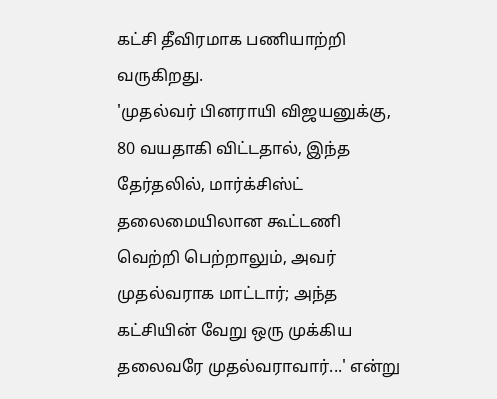கட்சி தீவிரமாக பணியாற்றி வருகிறது.
'முதல்வர் பினராயி விஜயனுக்கு, 80 வயதாகி விட்டதால், இந்த தேர்தலில், மார்க்சிஸ்ட் தலைமையிலான கூட்டணி வெற்றி பெற்றாலும், அவர் முதல்வராக மாட்டார்; அந்த கட்சியின் வேறு ஒரு முக்கிய தலைவரே முதல்வராவார்...' என்று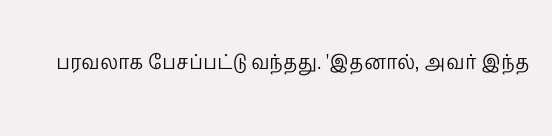பரவலாக பேசப்பட்டு வந்தது. 'இதனால், அவர் இந்த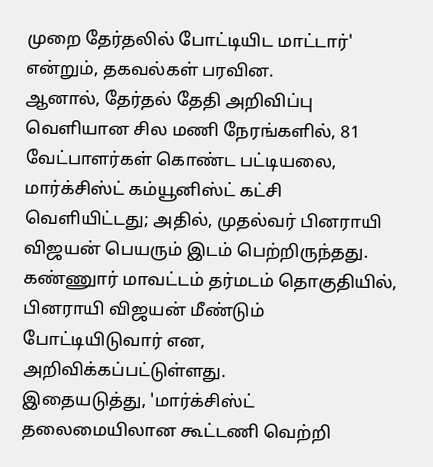முறை தேர்தலில் போட்டியிட மாட்டார்' என்றும், தகவல்கள் பரவின.
ஆனால், தேர்தல் தேதி அறிவிப்பு வெளியான சில மணி நேரங்களில், 81 வேட்பாளர்கள் கொண்ட பட்டியலை, மார்க்சிஸ்ட் கம்யூனிஸ்ட் கட்சி வெளியிட்டது; அதில், முதல்வர் பினராயி விஜயன் பெயரும் இடம் பெற்றிருந்தது. கண்ணுார் மாவட்டம் தர்மடம் தொகுதியில், பினராயி விஜயன் மீண்டும் போட்டியிடுவார் என, அறிவிக்கப்பட்டுள்ளது.
இதையடுத்து, 'மார்க்சிஸ்ட் தலைமையிலான கூட்டணி வெற்றி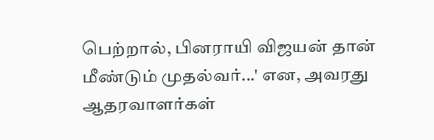பெற்றால், பினராயி விஜயன் தான் மீண்டும் முதல்வர்...' என, அவரது ஆதரவாளர்கள்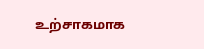உற்சாகமாக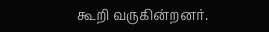கூறி வருகின்றனர்.